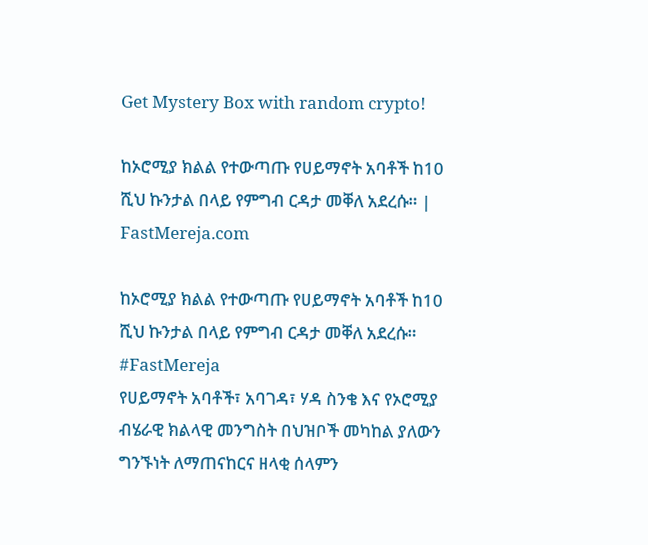Get Mystery Box with random crypto!

ከኦሮሚያ ክልል የተውጣጡ የሀይማኖት አባቶች ከ10 ሺህ ኩንታል በላይ የምግብ ርዳታ መቐለ አደረሱ። | FastMereja.com

ከኦሮሚያ ክልል የተውጣጡ የሀይማኖት አባቶች ከ10 ሺህ ኩንታል በላይ የምግብ ርዳታ መቐለ አደረሱ።
#FastMereja
የሀይማኖት አባቶች፣ አባገዳ፣ ሃዳ ስንቄ እና የኦሮሚያ ብሄራዊ ክልላዊ መንግስት በህዝቦች መካከል ያለውን ግንኙነት ለማጠናከርና ዘላቂ ሰላምን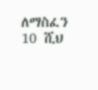ለማስፈን 10 ሺህ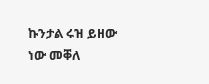ኩንታል ሩዝ ይዘው ነው መቐለ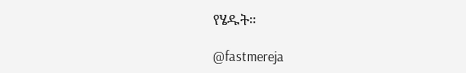የሄዱት።

@fastmereja